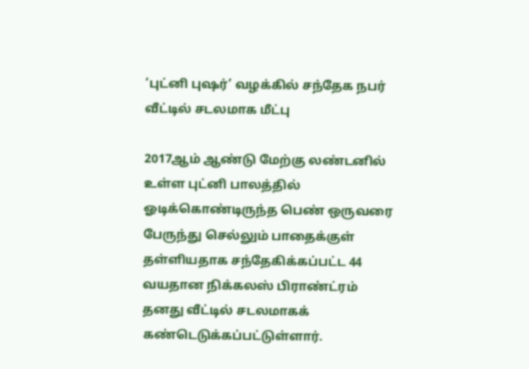‘புட்னி புஷர்’ வழக்கில் சந்தேக நபர் வீட்டில் சடலமாக மீட்பு

2017ஆம் ஆண்டு மேற்கு லண்டனில் உள்ள புட்னி பாலத்தில் ஓடிக்கொண்டிருந்த பெண் ஒருவரை பேருந்து செல்லும் பாதைக்குள் தள்ளியதாக சந்தேகிக்கப்பட்ட 44 வயதான நிக்கலஸ் பிராண்ட்ரம் தனது வீட்டில் சடலமாகக் கண்டெடுக்கப்பட்டுள்ளார்.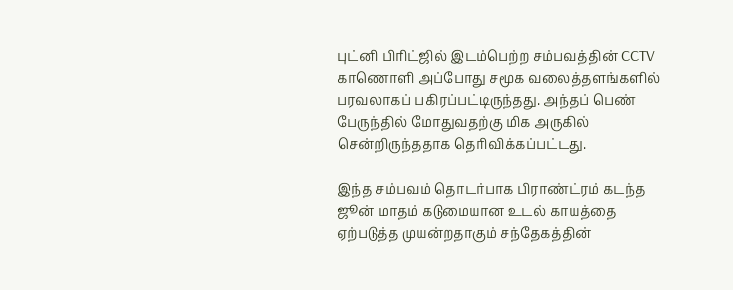புட்னி பிரிட்ஜில் இடம்பெற்ற சம்பவத்தின் CCTV காணொளி அப்போது சமூக வலைத்தளங்களில் பரவலாகப் பகிரப்பட்டிருந்தது. அந்தப் பெண் பேருந்தில் மோதுவதற்கு மிக அருகில் சென்றிருந்ததாக தெரிவிக்கப்பட்டது.

இந்த சம்பவம் தொடர்பாக பிராண்ட்ரம் கடந்த ஜூன் மாதம் கடுமையான உடல் காயத்தை ஏற்படுத்த முயன்றதாகும் சந்தேகத்தின்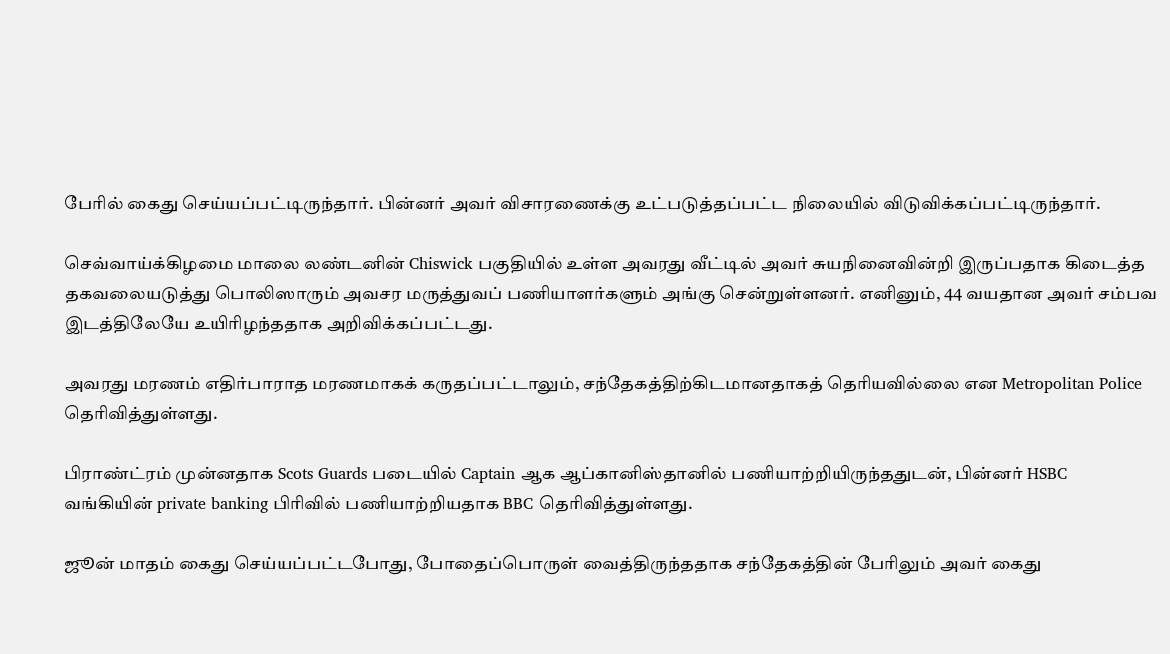பேரில் கைது செய்யப்பட்டிருந்தார். பின்னர் அவர் விசாரணைக்கு உட்படுத்தப்பட்ட நிலையில் விடுவிக்கப்பட்டிருந்தார்.

செவ்வாய்க்கிழமை மாலை லண்டனின் Chiswick பகுதியில் உள்ள அவரது வீட்டில் அவர் சுயநினைவின்றி இருப்பதாக கிடைத்த தகவலையடுத்து பொலிஸாரும் அவசர மருத்துவப் பணியாளர்களும் அங்கு சென்றுள்ளனர். எனினும், 44 வயதான அவர் சம்பவ இடத்திலேயே உயிரிழந்ததாக அறிவிக்கப்பட்டது.

அவரது மரணம் எதிர்பாராத மரணமாகக் கருதப்பட்டாலும், சந்தேகத்திற்கிடமானதாகத் தெரியவில்லை என Metropolitan Police தெரிவித்துள்ளது.

பிராண்ட்ரம் முன்னதாக Scots Guards படையில் Captain ஆக ஆப்கானிஸ்தானில் பணியாற்றியிருந்ததுடன், பின்னர் HSBC வங்கியின் private banking பிரிவில் பணியாற்றியதாக BBC தெரிவித்துள்ளது.

ஜூன் மாதம் கைது செய்யப்பட்டபோது, போதைப்பொருள் வைத்திருந்ததாக சந்தேகத்தின் பேரிலும் அவர் கைது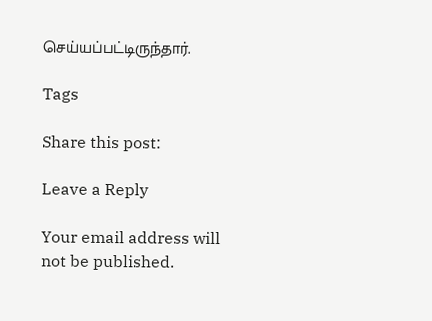செய்யப்பட்டிருந்தார்.

Tags

Share this post:

Leave a Reply

Your email address will not be published.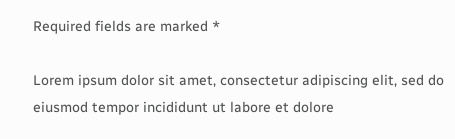Required fields are marked *

Lorem ipsum dolor sit amet, consectetur adipiscing elit, sed do eiusmod tempor incididunt ut labore et dolore